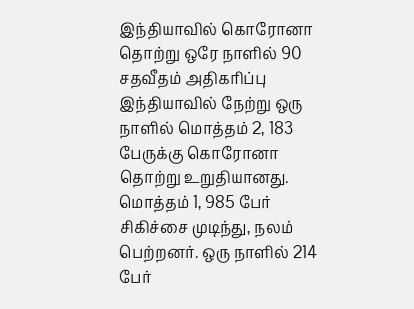இந்தியாவில் கொரோனா தொற்று ஒரே நாளில் 90 சதவீதம் அதிகரிப்பு
இந்தியாவில் நேற்று ஒரு நாளில் மொத்தம் 2, 183 பேருக்கு கொரோனா தொற்று உறுதியானது. மொத்தம் 1, 985 பேர் சிகிச்சை முடிந்து, நலம் பெற்றனர். ஒரு நாளில் 214 பேர்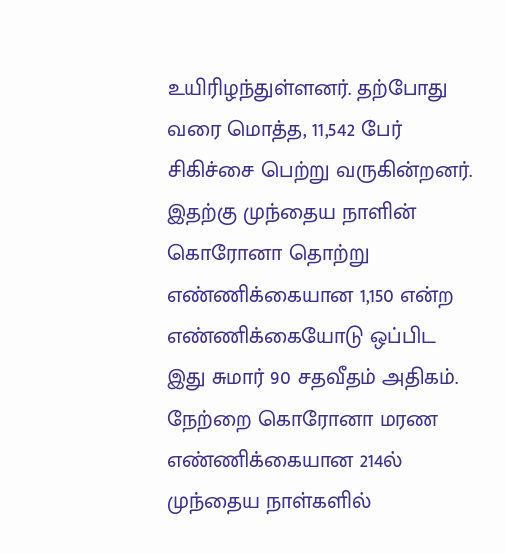உயிரிழந்துள்ளனர். தற்போது வரை மொத்த, 11,542 பேர் சிகிச்சை பெற்று வருகின்றனர்.
இதற்கு முந்தைய நாளின் கொரோனா தொற்று எண்ணிக்கையான 1,150 என்ற எண்ணிக்கையோடு ஒப்பிட இது சுமார் 90 சதவீதம் அதிகம். நேற்றை கொரோனா மரண எண்ணிக்கையான 214ல் முந்தைய நாள்களில்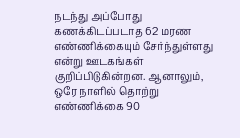நடந்து அப்போது கணக்கிடப்படாத 62 மரண எண்ணிக்கையும் சேர்ந்துள்ளது என்று ஊடகங்கள் குறிப்பிடுகின்றன. ஆனாலும், ஒரே நாளில் தொற்று எண்ணிக்கை 90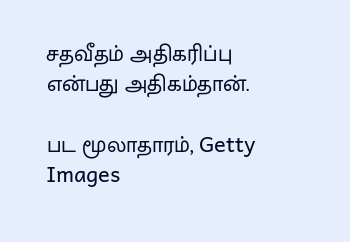சதவீதம் அதிகரிப்பு என்பது அதிகம்தான்.

பட மூலாதாரம், Getty Images